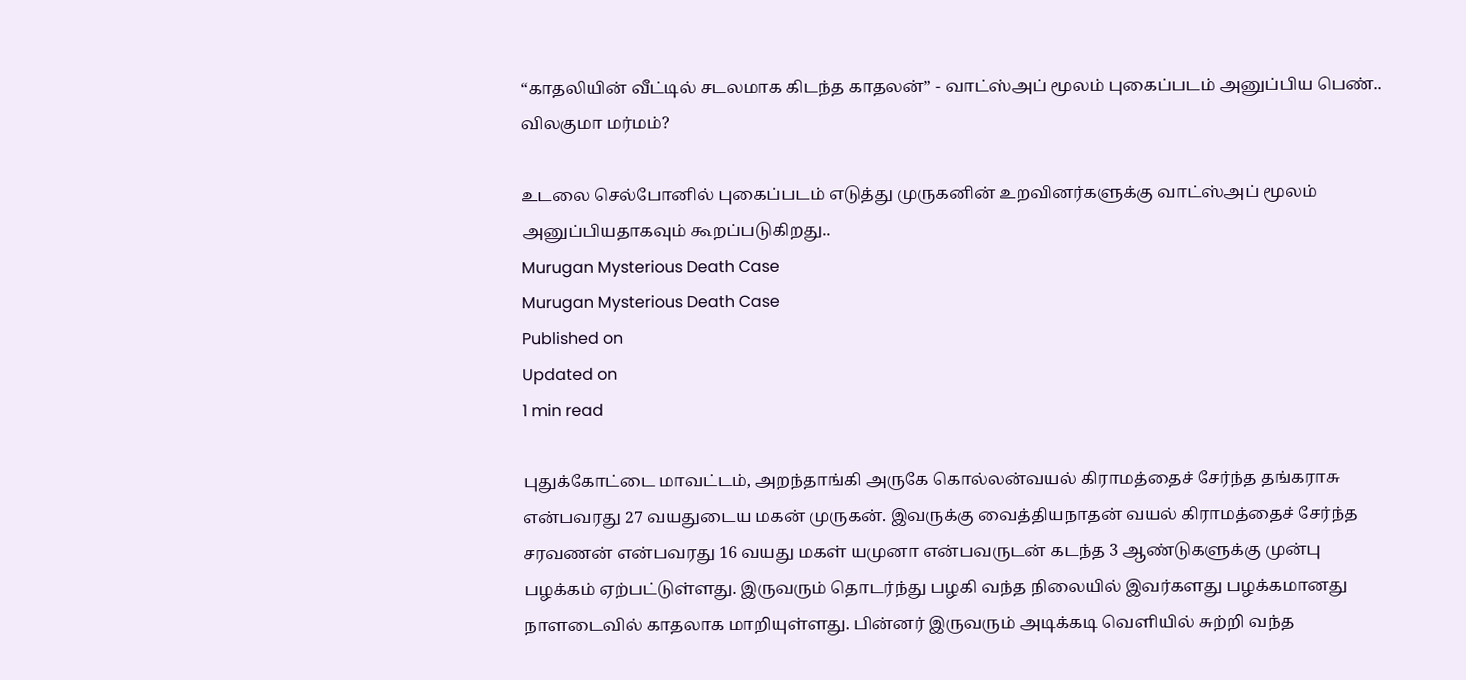“காதலியின் வீட்டில் சடலமாக கிடந்த காதலன்” - வாட்ஸ்அப் மூலம் புகைப்படம் அனுப்பிய பெண்.. விலகுமா மர்மம்?

உடலை செல்போனில் புகைப்படம் எடுத்து முருகனின் உறவினர்களுக்கு வாட்ஸ்அப் மூலம் அனுப்பியதாகவும் கூறப்படுகிறது..
Murugan Mysterious Death Case
Murugan Mysterious Death Case
Published on
Updated on
1 min read

புதுக்கோட்டை மாவட்டம், அறந்தாங்கி அருகே கொல்லன்வயல் கிராமத்தைச் சேர்ந்த தங்கராசு என்பவரது 27 வயதுடைய மகன் முருகன். இவருக்கு வைத்தியநாதன் வயல் கிராமத்தைச் சேர்ந்த சரவணன் என்பவரது 16 வயது மகள் யமுனா என்பவருடன் கடந்த 3 ஆண்டுகளுக்கு முன்பு பழக்கம் ஏற்பட்டுள்ளது. இருவரும் தொடர்ந்து பழகி வந்த நிலையில் இவர்களது பழக்கமானது நாளடைவில் காதலாக மாறியுள்ளது. பின்னர் இருவரும் அடிக்கடி வெளியில் சுற்றி வந்த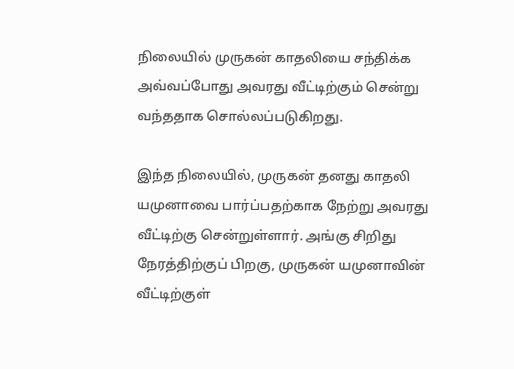நிலையில் முருகன் காதலியை சந்திக்க அவ்வப்போது அவரது வீட்டிற்கும் சென்று வந்ததாக சொல்லப்படுகிறது.

இந்த நிலையில், முருகன் தனது காதலி யமுனாவை பார்ப்பதற்காக நேற்று அவரது வீட்டிற்கு சென்றுள்ளார். அங்கு சிறிது நேரத்திற்குப் பிறகு, முருகன் யமுனாவின் வீட்டிற்குள்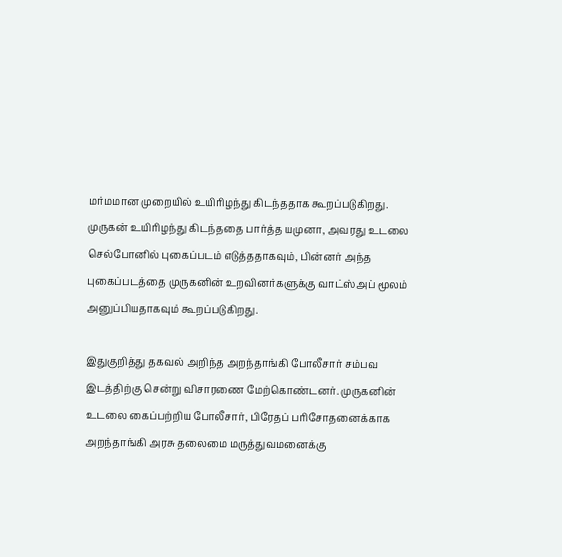மர்மமான முறையில் உயிரிழந்து கிடந்ததாக கூறப்படுகிறது. முருகன் உயிரிழந்து கிடந்ததை பார்த்த யமுனா, அவரது உடலை செல்போனில் புகைப்படம் எடுத்ததாகவும், பின்னர் அந்த புகைப்படத்தை முருகனின் உறவினர்களுக்கு வாட்ஸ்அப் மூலம் அனுப்பியதாகவும் கூறப்படுகிறது.

இதுகுறித்து தகவல் அறிந்த அறந்தாங்கி போலீசார் சம்பவ இடத்திற்கு சென்று விசாரணை மேற்கொண்டனர். முருகனின் உடலை கைப்பற்றிய போலீசார், பிரேதப் பரிசோதனைக்காக அறந்தாங்கி அரசு தலைமை மருத்துவமனைக்கு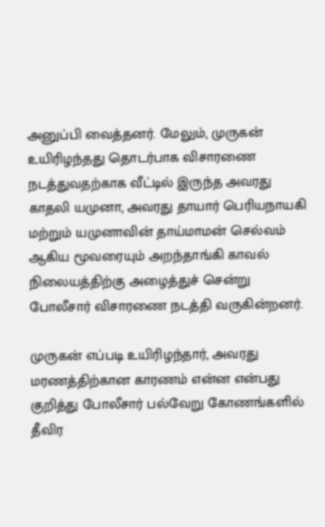அனுப்பி வைத்தனர். மேலும், முருகன் உயிரிழந்தது தொடர்பாக விசாரணை நடத்துவதற்காக வீட்டில் இருந்த அவரது காதலி யமுனா, அவரது தாயார் பெரியநாயகி மற்றும் யமுனாவின் தாய்மாமன் செல்வம் ஆகிய மூவரையும் அறந்தாங்கி காவல் நிலையத்திற்கு அழைத்துச் சென்று போலீசார் விசாரணை நடத்தி வருகின்றனர்.

முருகன் எப்படி உயிரிழந்தார், அவரது மரணத்திற்கான காரணம் என்ன என்பது குறித்து போலீசார் பல்வேறு கோணங்களில் தீவிர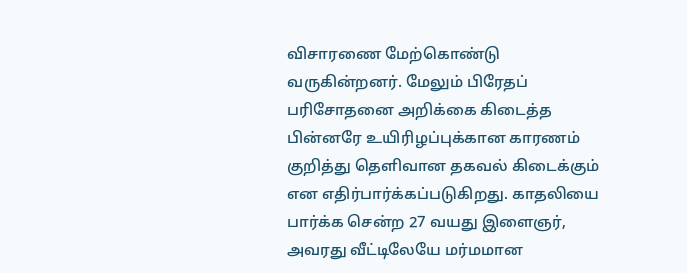விசாரணை மேற்கொண்டு வருகின்றனர். மேலும் பிரேதப் பரிசோதனை அறிக்கை கிடைத்த பின்னரே உயிரிழப்புக்கான காரணம் குறித்து தெளிவான தகவல் கிடைக்கும் என எதிர்பார்க்கப்படுகிறது. காதலியை பார்க்க சென்ற 27 வயது இளைஞர், அவரது வீட்டிலேயே மர்மமான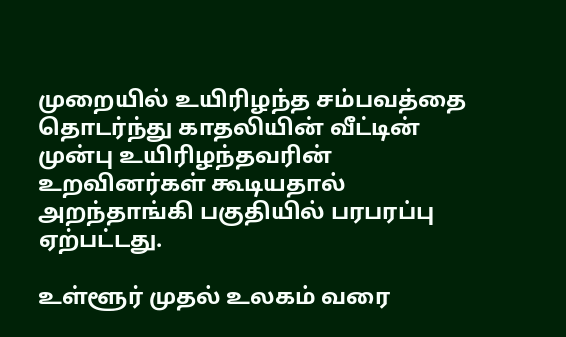முறையில் உயிரிழந்த சம்பவத்தை தொடர்ந்து காதலியின் வீட்டின் முன்பு உயிரிழந்தவரின் உறவினர்கள் கூடியதால் அறந்தாங்கி பகுதியில் பரபரப்பு ஏற்பட்டது.

உள்ளூர் முதல் உலகம் வரை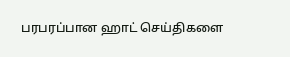பரபரப்பான ஹாட் செய்திகளை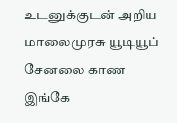உடனுக்குடன் அறிய மாலைமுரசு யூடியூப் சேனலை காண இங்கே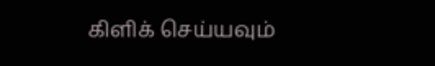கிளிக் செய்யவும்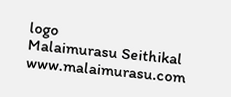logo
Malaimurasu Seithikal
www.malaimurasu.com